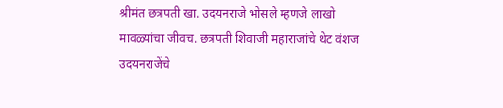श्रीमंत छत्रपती खा. उदयनराजे भोसले म्हणजे लाखो मावळ्यांचा जीवच. छत्रपती शिवाजी महाराजांचे थेट वंशज उदयनराजेंचे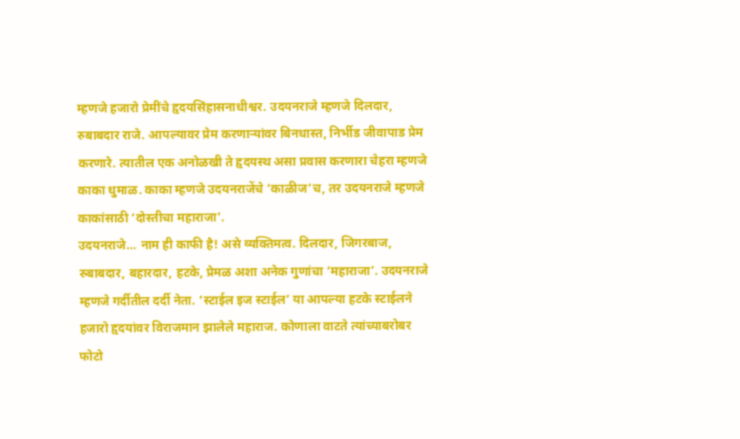म्हणजे हजारो प्रेमींचे हृदयसिंहासनाधीश्वर. उदयनराजे म्हणजे दिलदार, रुबाबदार राजे. आपल्यावर प्रेम करणाऱ्यांवर बिनधास्त, निर्भीड जीवापाड प्रेम करणारे. त्यातील एक अनोळखी ते हृदयस्थ असा प्रवास करणारा चेहरा म्हणजे काका धुमाळ. काका म्हणजे उदयनराजेंचे ‘काळीज’च, तर उदयनराजे म्हणजे काकांसाठी ‘दोस्तीचा महाराजा’.
उदयनराजे… नाम ही काफी है! असे व्यक्तिमत्व. दिलदार, जिगरबाज, रुबाबदार, बहारदार, हटके, प्रेमळ अशा अनेक गुणांचा ‘महाराजा’. उदयनराजे म्हणजे गर्दीतील दर्दी नेता. ‘स्टाईल इज स्टाईल’ या आपल्या हटके स्टाईलने हजारो हृदयांवर विराजमान झालेले महाराज. कोणाला वाटते त्यांच्याबरोबर फोटो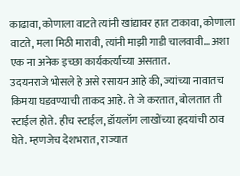काढावा, कोणाला वाटते त्यांनी खांद्यावर हात टाकावा, कोणाला वाटते, मला मिठी मारावी, त्यांनी माझी गाडी चालवावी… अशा एक ना अनेक इच्छा कार्यकर्त्यांच्या असतात.
उदयनराजे भोसले हे असे रसायन आहे की, ज्यांच्या नावातच किमया घडवण्याची ताकद आहे. ते जे करतात, बोलतात ती स्टाईल होते. हीच स्टाईल, डॉयलॉग लाखोंच्या हृदयांची ठाव घेते. म्हणजेच देशभरात, राज्यात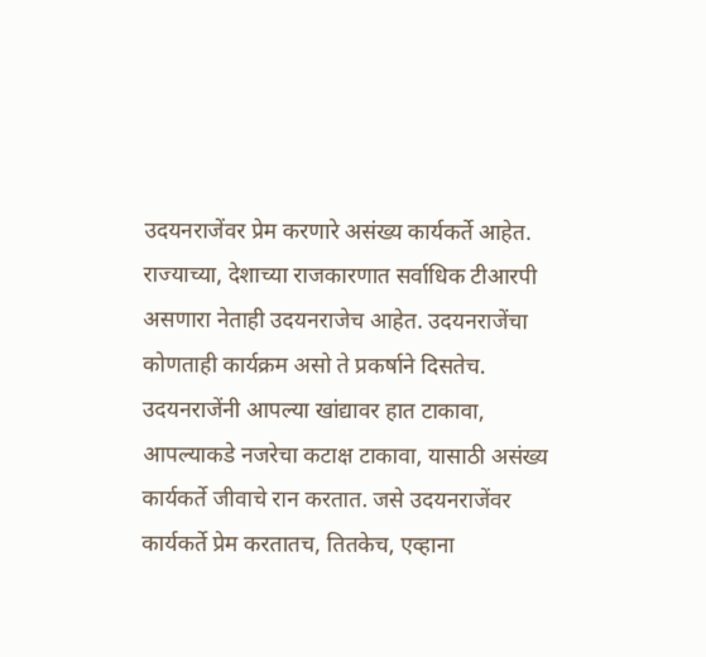उदयनराजेंवर प्रेम करणारे असंख्य कार्यकर्ते आहेत. राज्याच्या, देशाच्या राजकारणात सर्वाधिक टीआरपी असणारा नेताही उदयनराजेच आहेत. उदयनराजेंचा कोणताही कार्यक्रम असो ते प्रकर्षाने दिसतेच. उदयनराजेंनी आपल्या खांद्यावर हात टाकावा, आपल्याकडे नजरेचा कटाक्ष टाकावा, यासाठी असंख्य कार्यकर्ते जीवाचे रान करतात. जसे उदयनराजेंवर कार्यकर्ते प्रेम करतातच, तितकेच, एव्हाना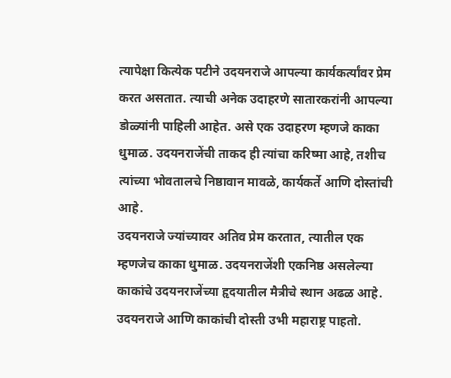त्यापेक्षा कित्येक पटीने उदयनराजे आपल्या कार्यकर्त्यांवर प्रेम करत असतात. त्याची अनेक उदाहरणे सातारकरांनी आपल्या डोळ्यांनी पाहिली आहेत. असे एक उदाहरण म्हणजे काका धुमाळ. उदयनराजेंची ताकद ही त्यांचा करिष्मा आहे, तशीच त्यांच्या भोवतालचे निष्ठावान मावळे, कार्यकर्ते आणि दोस्तांची आहे.
उदयनराजे ज्यांच्यावर अतिव प्रेम करतात, त्यातील एक म्हणजेच काका धुमाळ. उदयनराजेंशी एकनिष्ठ असलेल्या काकांचे उदयनराजेंच्या हृदयातील मैत्रीचे स्थान अढळ आहे. उदयनराजे आणि काकांची दोस्ती उभी महाराष्ट्र पाहतो.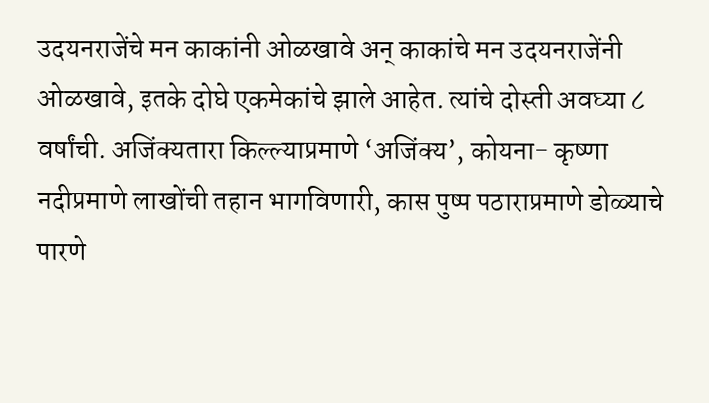उदयनराजेंचे मन काकांनी ओळखावे अन् काकांचे मन उदयनराजेंनी ओळखावे, इतके दोघे एकमेकांचे झाले आहेत. त्यांचे दोस्ती अवघ्या ८ वर्षांची. अजिंक्यतारा किल्ल्याप्रमाणे ‘अजिंक्य’, कोयना- कृष्णा नदीप्रमाणे लाखोंची तहान भागविणारी, कास पुष्प पठाराप्रमाणे डोळ्याचे पारणे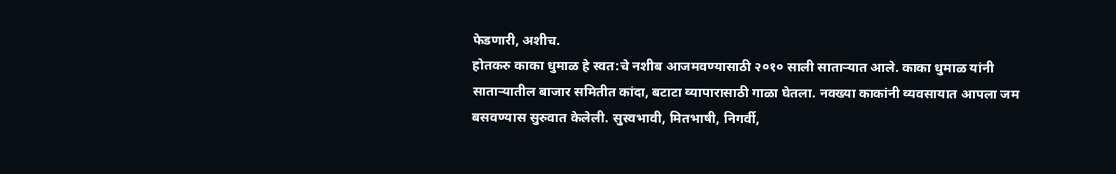फेडणारी, अशीच.
होतकरु काका धुमाळ हे स्वत:चे नशीब आजमवण्यासाठी २०१० साली साताऱ्यात आले. काका धुमाळ यांनी साताऱ्यातील बाजार समितीत कांदा, बटाटा व्यापारासाठी गाळा घेतला. नवख्या काकांनी व्यवसायात आपला जम बसवण्यास सुरुवात केलेली. सुस्वभावी, मितभाषी, निगर्वी,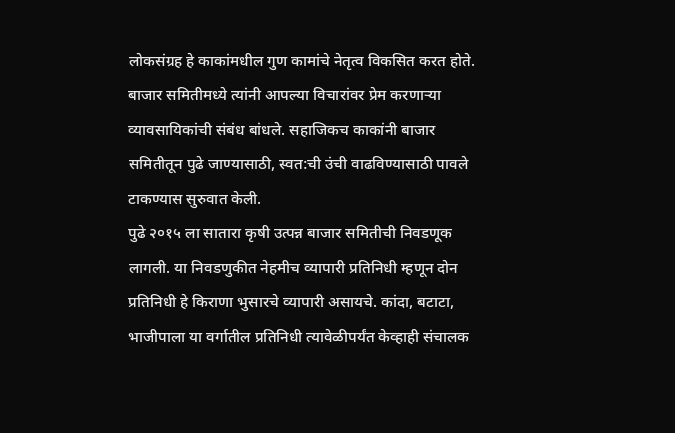लोकसंग्रह हे काकांमधील गुण कामांचे नेतृत्व विकसित करत होते. बाजार समितीमध्ये त्यांनी आपल्या विचारांवर प्रेम करणाऱ्या व्यावसायिकांची संबंध बांधले. सहाजिकच काकांनी बाजार समितीतून पुढे जाण्यासाठी, स्वत:ची उंची वाढविण्यासाठी पावले टाकण्यास सुरुवात केली.
पुढे २०१५ ला सातारा कृषी उत्पन्न बाजार समितीची निवडणूक लागली. या निवडणुकीत नेहमीच व्यापारी प्रतिनिधी म्हणून दोन प्रतिनिधी हे किराणा भुसारचे व्यापारी असायचे. कांदा, बटाटा, भाजीपाला या वर्गातील प्रतिनिधी त्यावेळीपर्यंत केव्हाही संचालक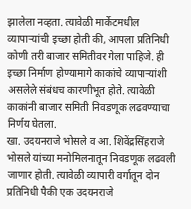झालेला नव्हता. त्यावेळी मार्केटमधील व्यापाऱ्यांची इच्छा होती की, आपला प्रतिनिधी कोणी तरी बाजार समितीवर गेला पाहिजे. ही इच्छा निर्माण होण्यामागे काकांचे व्यापाऱ्यांशी असलेले संबंधच कारणीभूत होते. त्यावेळी काकांनी बाजार समिती निवडणूक लढवण्याचा निर्णय घेतला.
खा. उदयनराजे भोसले व आ. शिवेंद्रसिंहराजे भोसले यांच्या मनोमिलनातून निवडणूक लढवली जाणार होती. त्यावेळी व्यापारी वर्गातून दोन प्रतिनिधी पैकी एक उदयनराजे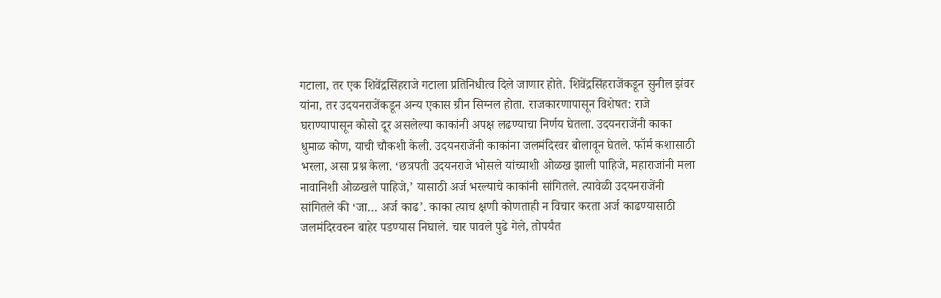गटाला, तर एक शिवेंद्रसिंहराजे गटाला प्रतिनिधीत्व दिले जाणार होते. शिवेंद्रसिंहराजेंकडून सुनील झंवर यांना, तर उदयनराजेंकडून अन्य एकास ग्रीन सिग्नल होता. राजकारणापासून विशेषत: राजे घराण्यापासून कोसो दूर असलेल्या काकांनी अपक्ष लढण्याचा निर्णय घेतला. उदयनराजेंनी काका धुमाळ कोण, याची चौकशी केली. उदयनराजेंनी काकांना जलमंदिरवर बोलावून घेतले. फॉर्म कशासाठी भरला, असा प्रश्न केला. ‘छत्रपती उदयनराजे भोसले यांच्याशी ओळख झाली पाहिजे, महाराजांनी मला नावानिशी ओळखले पाहिजे,’ यासाठी अर्ज भरल्याचे काकांनी सांगितले. त्यावेळी उदयनराजेंनी सांगितले की ‘जा… अर्ज काढ’. काका त्याच क्षणी कोणताही न विचार करता अर्ज काढण्यासाठी जलमंदिरवरुन बाहेर पडण्यास निघाले. चार पावले पुढे गेले, तोपर्यंत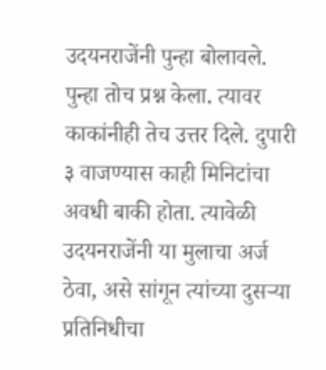उदयनराजेंनी पुन्हा बोलावले. पुन्हा तोच प्रश्न केला. त्यावर काकांनीही तेच उत्तर दिले. दुपारी ३ वाजण्यास काही मिनिटांचा अवधी बाकी होता. त्यावेळी उदयनराजेंनी या मुलाचा अर्ज ठेवा, असे सांगून त्यांच्या दुसऱ्या प्रतिनिधीचा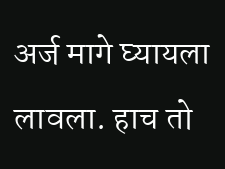अर्ज मागे घ्यायला लावला. हाच तो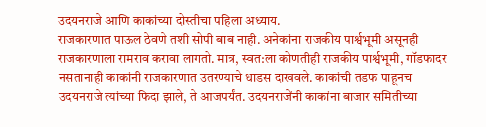उदयनराजे आणि काकांच्या दोस्तीचा पहिला अध्याय.
राजकारणात पाऊल ठेवणे तशी सोपी बाब नाही. अनेकांना राजकीय पार्श्वभूमी असूनही राजकारणाला रामराव करावा लागतो. मात्र, स्वत:ला कोणतीही राजकीय पार्श्वभूमी, गॉडफादर नसतानाही काकांनी राजकारणात उतरण्याचे धाडस दाखवले. काकांची तडफ पाहूनच उदयनराजे त्यांच्या फिदा झाले, ते आजपर्यंत. उदयनराजेंनी काकांना बाजार समितीच्या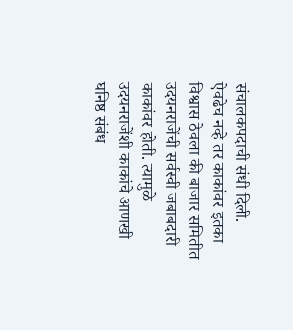संचालकपदाची संधी दिली.
ऐवढेच नव्हे तर काकांवर इतका विश्वास ठेवला की बाजार समितीत उदयनराजेंची सर्वस्वी जबाबदारी काकांवर होती. त्यामुळे उदयनराजेंशी काकांचे आणखी घनिष्ठ संबंध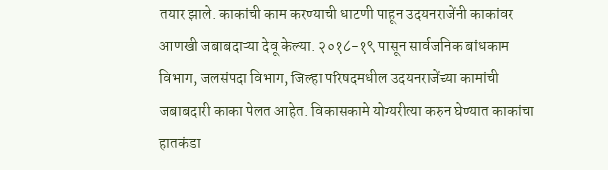तयार झाले. काकांची काम करण्याची धाटणी पाहून उदयनराजेंनी काकांवर आणखी जबाबदाऱ्या देवू केल्या. २०१८-१९ पासून सार्वजनिक बांधकाम विभाग, जलसंपदा विभाग, जिल्हा परिषदमधील उदयनराजेंच्या कामांची जबाबदारी काका पेलत आहेत. विकासकामे योग्यरीत्या करुन घेण्यात काकांचा हातकंडा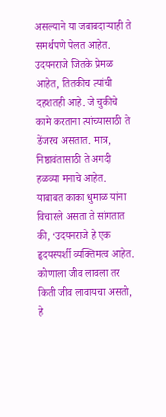असल्याने या जबाबदाऱ्याही ते समर्थपणे पेलत आहेत.
उदयनराजे जितके प्रेमळ आहेत, तितकीच त्यांची दहशतही आहे. जे चुकीचे कामे करताना त्यांच्यासाठी ते डेंजरच असतात. मात्र, निष्ठावंतासाठी ते अगदी हळव्या मनाचे आहेत. याबाबत काका धुमाळ यांना विचारले असता ते सांगतात की, ‘उदयनराजे हे एक हृदयस्पर्शी व्यक्तिमत्व आहेत. कोणाला जीव लावला तर किती जीव लावायचा असतो, हे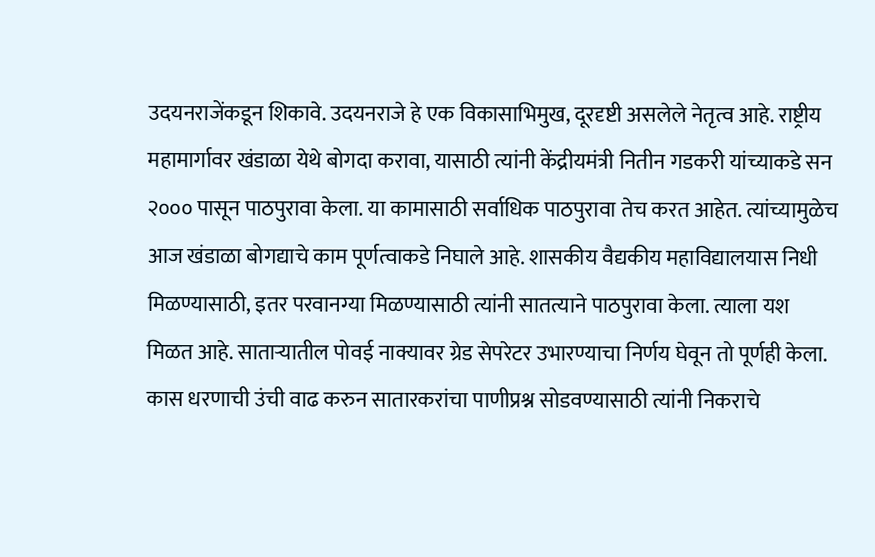उदयनराजेंकडून शिकावे. उदयनराजे हे एक विकासाभिमुख, दूरदृष्टी असलेले नेतृत्व आहे. राष्ट्रीय महामार्गावर खंडाळा येथे बोगदा करावा, यासाठी त्यांनी केंद्रीयमंत्री नितीन गडकरी यांच्याकडे सन २००० पासून पाठपुरावा केला. या कामासाठी सर्वाधिक पाठपुरावा तेच करत आहेत. त्यांच्यामुळेच आज खंडाळा बोगद्याचे काम पूर्णत्वाकडे निघाले आहे. शासकीय वैद्यकीय महाविद्यालयास निधी मिळण्यासाठी, इतर परवानग्या मिळण्यासाठी त्यांनी सातत्याने पाठपुरावा केला. त्याला यश मिळत आहे. साताऱ्यातील पोवई नाक्यावर ग्रेड सेपरेटर उभारण्याचा निर्णय घेवून तो पूर्णही केला. कास धरणाची उंची वाढ करुन सातारकरांचा पाणीप्रश्न सोडवण्यासाठी त्यांनी निकराचे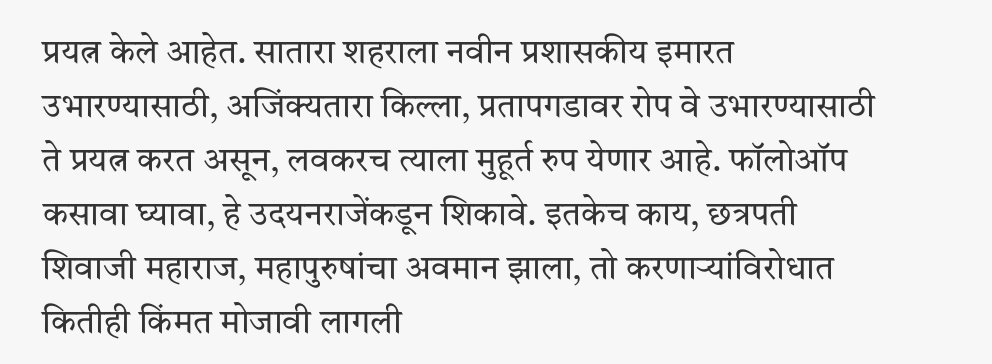प्रयत्न केले आहेत. सातारा शहराला नवीन प्रशासकीय इमारत उभारण्यासाठी, अजिंक्यतारा किल्ला, प्रतापगडावर रोप वे उभारण्यासाठी ते प्रयत्न करत असून, लवकरच त्याला मुहूर्त रुप येणार आहे. फॉलोऑप कसावा घ्यावा, हे उदयनराजेंकडून शिकावे. इतकेच काय, छत्रपती शिवाजी महाराज, महापुरुषांचा अवमान झाला, तो करणाऱ्यांविरोधात कितीही किंमत मोजावी लागली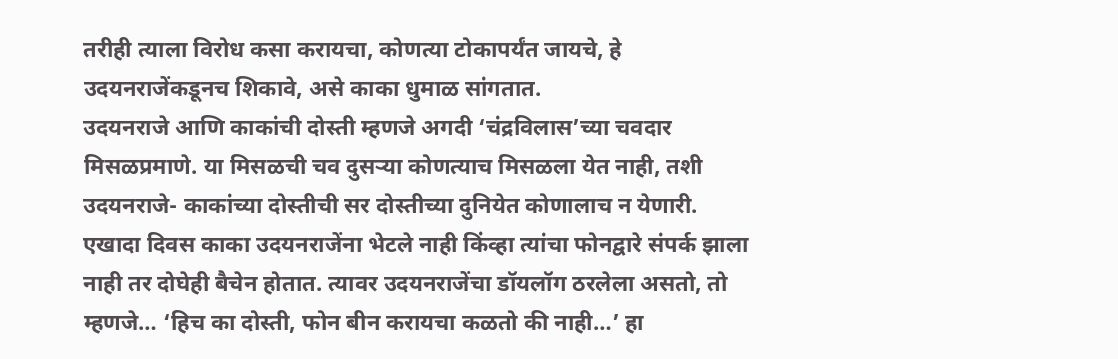तरीही त्याला विरोध कसा करायचा, कोणत्या टोकापर्यंत जायचे, हे उदयनराजेंकडूनच शिकावे, असे काका धुमाळ सांगतात.
उदयनराजे आणि काकांची दोस्ती म्हणजे अगदी ‘चंद्रविलास’च्या चवदार मिसळप्रमाणे. या मिसळची चव दुसऱ्या कोणत्याच मिसळला येत नाही, तशी उदयनराजे- काकांच्या दोस्तीची सर दोस्तीच्या दुनियेत कोणालाच न येणारी. एखादा दिवस काका उदयनराजेंना भेटले नाही किंव्हा त्यांचा फोनद्वारे संपर्क झाला नाही तर दोघेही बैचेन होतात. त्यावर उदयनराजेंचा डॉयलॉग ठरलेला असतो, तो म्हणजे… ‘हिच का दोस्ती, फोन बीन करायचा कळतो की नाही…’ हा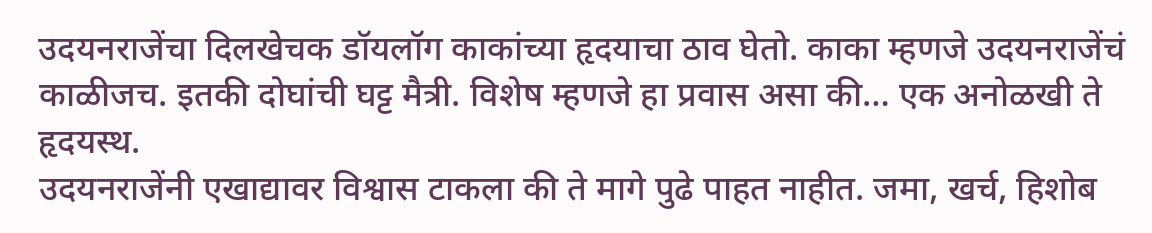उदयनराजेंचा दिलखेचक डॉयलॉग काकांच्या हृदयाचा ठाव घेतो. काका म्हणजे उदयनराजेंचं काळीजच. इतकी दोघांची घट्ट मैत्री. विशेष म्हणजे हा प्रवास असा की… एक अनोळखी ते हृदयस्थ.
उदयनराजेंनी एखाद्यावर विश्वास टाकला की ते मागे पुढे पाहत नाहीत. जमा, खर्च, हिशोब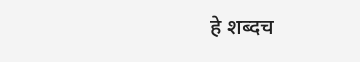हे शब्दच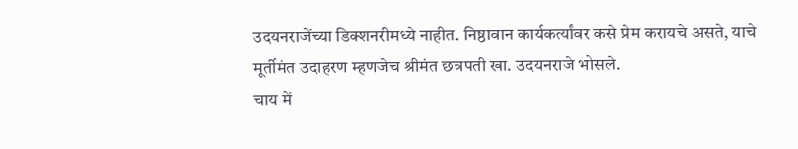उदयनराजेंच्या डिक्शनरीमध्ये नाहीत. निष्ठावान कार्यकर्त्यांवर कसे प्रेम करायचे असते, याचे मूर्तीमंत उदाहरण म्हणजेच श्रीमंत छत्रपती खा. उदयनराजे भोसले.
चाय में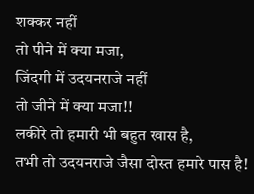शक्कर नहीं
तो पीने में क्या मजा,
जिंदगी में उदयनराजे नहीं
तो जीने में क्या मजा!!
लकीरे तो हमारी भी बहुत खास है,
तभी तो उदयनराजे जैसा दोस्त हमारे पास है!